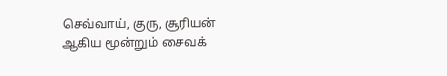செவ்வாய், குரு, சூரியன் ஆகிய மூன்றும் சைவக்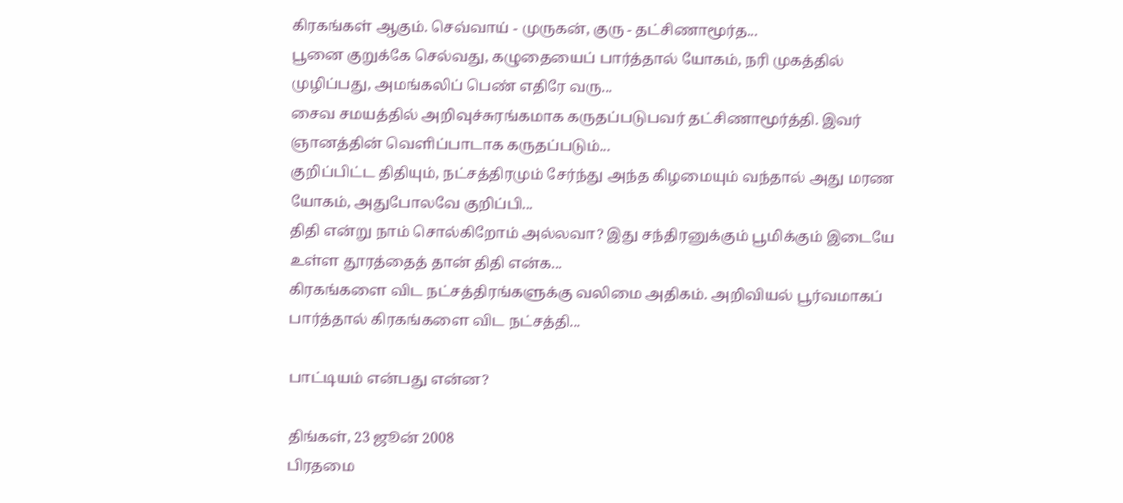கிரகங்கள் ஆகும். செவ்வாய் - முருகன், குரு - தட்சிணாமூர்த...
பூனை குறுக்கே செல்வது, கழுதையைப் பார்த்தால் யோகம், நரி முகத்தில் முழிப்பது, அமங்கலிப் பெண் எதிரே வரு...
சைவ சமயத்தில் அறிவுச்சுரங்கமாக கருதப்படுபவர் தட்சிணாமூர்த்தி. இவர் ஞானத்தின் வெளிப்பாடாக கருதப்படும்...
குறிப்பிட்ட திதியும், நட்சத்திரமும் சேர்ந்து அந்த கிழமையும் வந்தால் அது மரண யோகம், அதுபோலவே குறிப்பி...
திதி என்று நாம் சொல்கிறோம் அல்லவா? இது சந்திரனுக்கும் பூமிக்கும் இடையே உள்ள தூரத்தைத் தான் திதி என்க...
கிரகங்களை விட நட்சத்திரங்களுக்கு வலிமை அதிகம். அறிவியல் பூர்வமாகப் பார்த்தால் கிரகங்களை விட நட்சத்தி...

பாட்டியம் என்பது என்ன?

திங்கள், 23 ஜூன் 2008
பிரதமை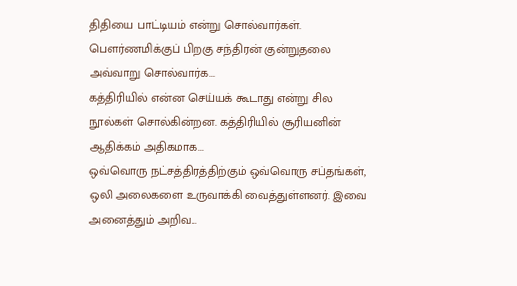திதியை பாட்டியம் என்று சொல்வார்கள். பெளர்ணமிக்குப் பிறகு சந்திரன் குன்றுதலை அவ்வாறு சொல்வார்க...
கத்திரியில் என்ன செய்யக் கூடாது என்று சில நூல்கள் சொல்கின்றன. கத்திரியில் சூரியனின் ஆதிக்கம் அதிகமாக...
ஒவ்வொரு நட்சத்திரத்திற்கும் ஒவ்வொரு சப்தங்கள், ஒலி அலைகளை உருவாக்கி வைத்துள்ளனர். இவை அனைத்தும் அறிவ...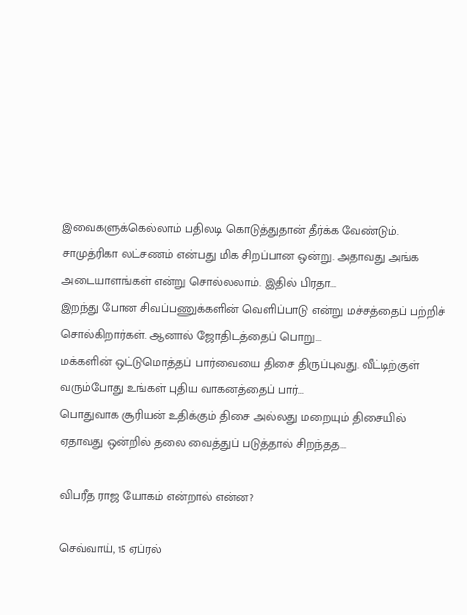இவைகளுக்கெல்லாம் பதிலடி கொடுத்துதான் தீர்க்க வேண்டும்.
சாமுத்ரிகா லட்சணம் என்பது மிக சிறப்பான ஒன்று. அதாவது அங்க அடையாளங்கள் என்று சொல்லலாம். இதில் பிரதா...
இறந்து போன சிவப்பணுக்களின் வெளிப்பாடு என்று மச்சத்தைப் பற்றிச் சொல்கிறார்கள். ஆனால் ஜோதிடத்தைப் பொறு...
மக்களின் ஒட்டுமொத்தப் பார்வையை திசை திருப்புவது. வீட்டிற்குள் வரும்போது உங்கள் புதிய வாகனத்தைப் பார்...
பொதுவாக சூரியன் உதிக்கும் திசை அல்லது மறையும் திசையில் ஏதாவது ஒன்றில் தலை வைத்துப் படுத்தால் சிறந்தத...

விபரீத ராஜ யோகம் என்றால் என்ன?

செவ்வாய், 15 ஏப்ரல்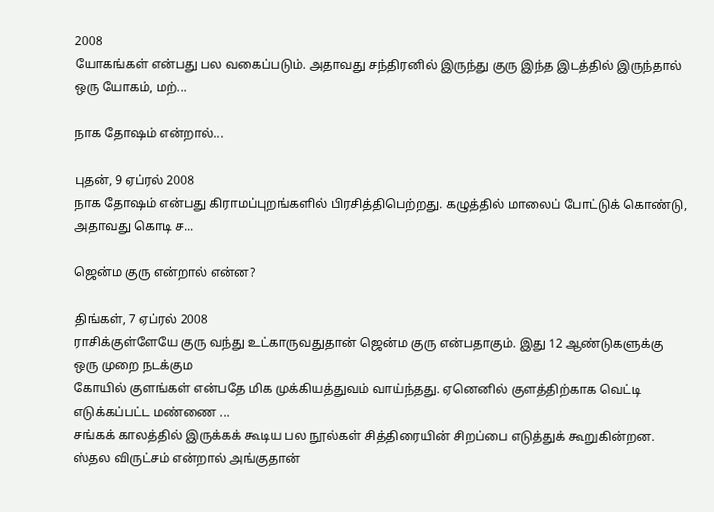2008
யோகங்கள் என்பது பல வகைப்படும். அதாவது சந்திரனில் இருந்து குரு இந்த இடத்தில் இருந்தால் ஒரு யோகம், மற்...

நாக தோஷம் என்றால்...

புதன், 9 ஏப்ரல் 2008
நாக தோஷம் என்பது கிராமப்புறங்களில் பிரசித்திபெற்றது. கழுத்தில் மாலைப் போட்டுக் கொண்டு, அதாவது கொடி ச...

ஜென்ம குரு என்றால் என்ன?

திங்கள், 7 ஏப்ரல் 2008
ராசிக்குள்ளேயே குரு வந்து உட்காருவதுதான் ஜென்ம குரு என்பதாகும். இது 12 ஆண்டுகளுக்கு ஒரு முறை நடக்கும
கோயில் குளங்கள் என்பதே மிக முக்கியத்துவம் வாய்ந்தது. ஏனெனில் குளத்திற்காக வெட்டி எடுக்கப்பட்ட மண்ணை ...
சங்கக் காலத்தில் இருக்கக் கூடிய பல நூல்கள் சித்திரையின் சிறப்பை எடுத்துக் கூறுகின்றன.
ஸ்தல விருட்சம் என்றால் அங்குதான்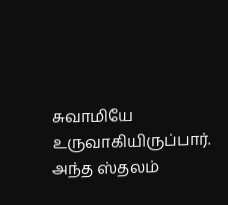சுவாமியே உருவாகியிருப்பார். அந்த ஸ்தலம்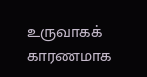உருவாகக் காரணமாக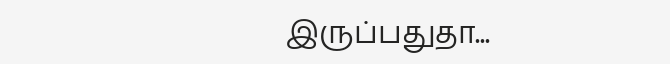இருப்பதுதா...